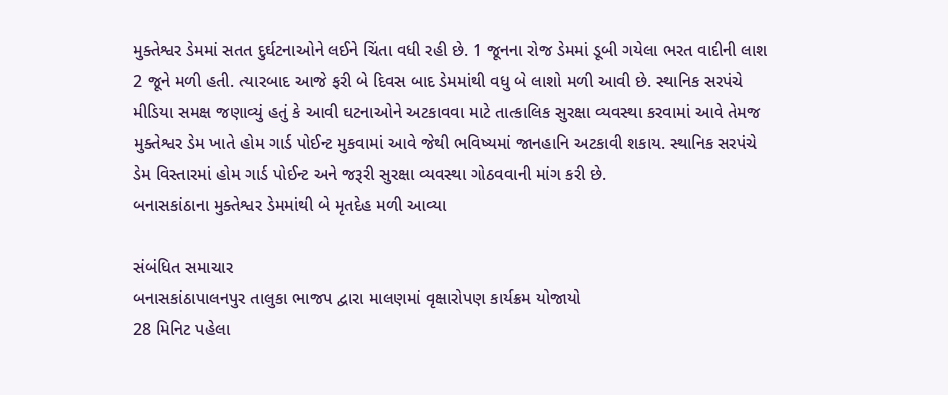મુક્તેશ્વર ડેમમાં સતત દુર્ઘટનાઓને લઈને ચિંતા વધી રહી છે. 1 જૂનના રોજ ડેમમાં ડૂબી ગયેલા ભરત વાદીની લાશ 2 જૂને મળી હતી. ત્યારબાદ આજે ફરી બે દિવસ બાદ ડેમમાંથી વધુ બે લાશો મળી આવી છે. સ્થાનિક સરપંચે મીડિયા સમક્ષ જણાવ્યું હતું કે આવી ઘટનાઓને અટકાવવા માટે તાત્કાલિક સુરક્ષા વ્યવસ્થા કરવામાં આવે તેમજ મુક્તેશ્વર ડેમ ખાતે હોમ ગાર્ડ પોઈન્ટ મુકવામાં આવે જેથી ભવિષ્યમાં જાનહાનિ અટકાવી શકાય. સ્થાનિક સરપંચે ડેમ વિસ્તારમાં હોમ ગાર્ડ પોઈન્ટ અને જરૂરી સુરક્ષા વ્યવસ્થા ગોઠવવાની માંગ કરી છે.
બનાસકાંઠાના મુક્તેશ્વર ડેમમાંથી બે મૃતદેહ મળી આવ્યા

સંબંધિત સમાચાર
બનાસકાંઠાપાલનપુર તાલુકા ભાજપ દ્વારા માલણમાં વૃક્ષારોપણ કાર્યક્રમ યોજાયો
28 મિનિટ પહેલા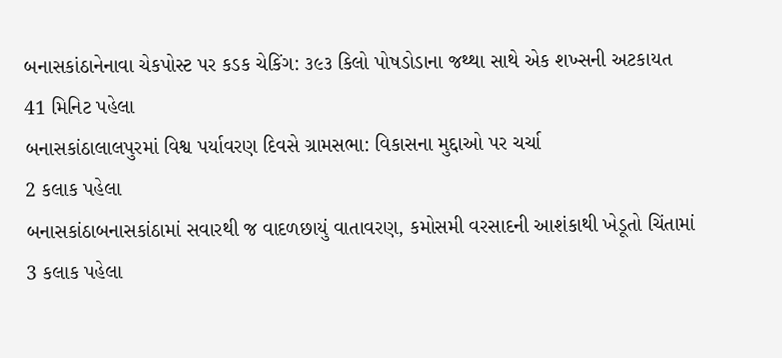બનાસકાંઠાનેનાવા ચેકપોસ્ટ પર કડક ચેકિંગ: ૩૯૩ કિલો પોષડોડાના જથ્થા સાથે એક શખ્સની અટકાયત
41 મિનિટ પહેલા
બનાસકાંઠાલાલપુરમાં વિશ્વ પર્યાવરણ દિવસે ગ્રામસભા: વિકાસના મુદ્દાઓ પર ચર્ચા
2 કલાક પહેલા
બનાસકાંઠાબનાસકાંઠામાં સવારથી જ વાદળછાયું વાતાવરણ, કમોસમી વરસાદની આશંકાથી ખેડૂતો ચિંતામાં
3 કલાક પહેલા